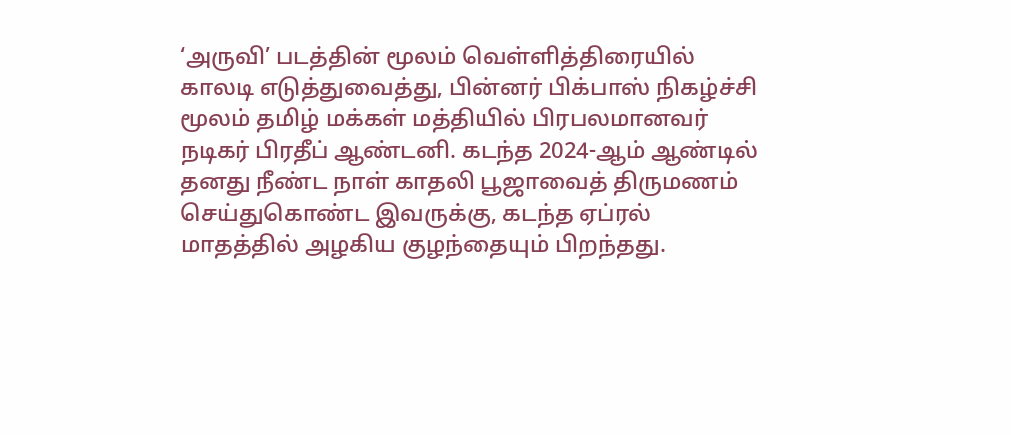‘அருவி’ படத்தின் மூலம் வெள்ளித்திரையில் காலடி எடுத்துவைத்து, பின்னர் பிக்பாஸ் நிகழ்ச்சி மூலம் தமிழ் மக்கள் மத்தியில் பிரபலமானவர் நடிகர் பிரதீப் ஆண்டனி. கடந்த 2024-ஆம் ஆண்டில் தனது நீண்ட நாள் காதலி பூஜாவைத் திருமணம் செய்துகொண்ட இவருக்கு, கடந்த ஏப்ரல் மாதத்தில் அழகிய குழந்தையும் பிறந்தது.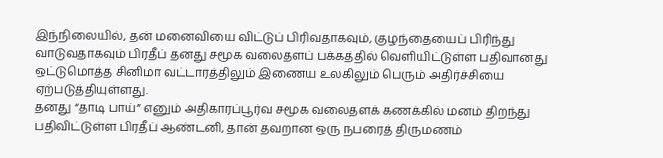இந்நிலையில், தன் மனைவியை விட்டுப் பிரிவதாகவும், குழந்தையைப் பிரிந்து வாடுவதாகவும் பிரதீப் தனது சமூக வலைதளப் பக்கத்தில் வெளியிட்டுள்ள பதிவானது ஒட்டுமொத்த சினிமா வட்டாரத்திலும் இணைய உலகிலும் பெரும் அதிர்ச்சியை ஏற்படுத்தியுள்ளது.
தனது “தாடி பாய்” எனும் அதிகாரப்பூர்வ சமூக வலைதளக் கணக்கில் மனம் திறந்து பதிவிட்டுள்ள பிரதீப் ஆண்டனி, தான் தவறான ஒரு நபரைத் திருமணம்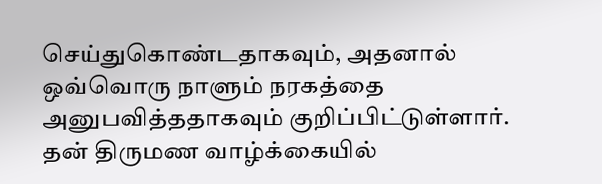செய்துகொண்டதாகவும், அதனால் ஒவ்வொரு நாளும் நரகத்தை அனுபவித்ததாகவும் குறிப்பிட்டுள்ளார். தன் திருமண வாழ்க்கையில்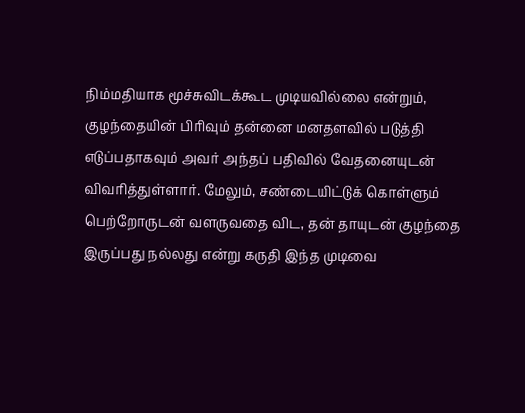நிம்மதியாக மூச்சுவிடக்கூட முடியவில்லை என்றும், குழந்தையின் பிரிவும் தன்னை மனதளவில் படுத்தி எடுப்பதாகவும் அவர் அந்தப் பதிவில் வேதனையுடன் விவரித்துள்ளார். மேலும், சண்டையிட்டுக் கொள்ளும் பெற்றோருடன் வளருவதை விட, தன் தாயுடன் குழந்தை இருப்பது நல்லது என்று கருதி இந்த முடிவை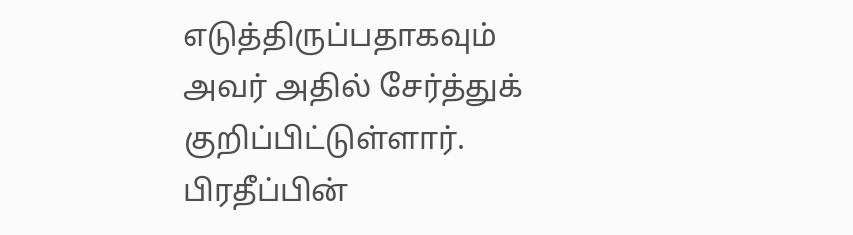எடுத்திருப்பதாகவும் அவர் அதில் சேர்த்துக் குறிப்பிட்டுள்ளார்.
பிரதீப்பின்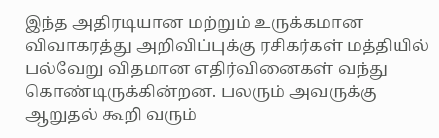இந்த அதிரடியான மற்றும் உருக்கமான விவாகரத்து அறிவிப்புக்கு ரசிகர்கள் மத்தியில் பல்வேறு விதமான எதிர்வினைகள் வந்து கொண்டிருக்கின்றன. பலரும் அவருக்கு ஆறுதல் கூறி வரும்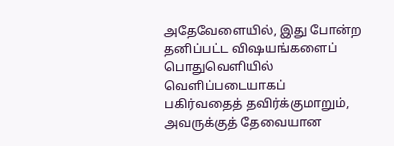அதேவேளையில், இது போன்ற தனிப்பட்ட விஷயங்களைப் பொதுவெளியில் வெளிப்படையாகப் பகிர்வதைத் தவிர்க்குமாறும், அவருக்குத் தேவையான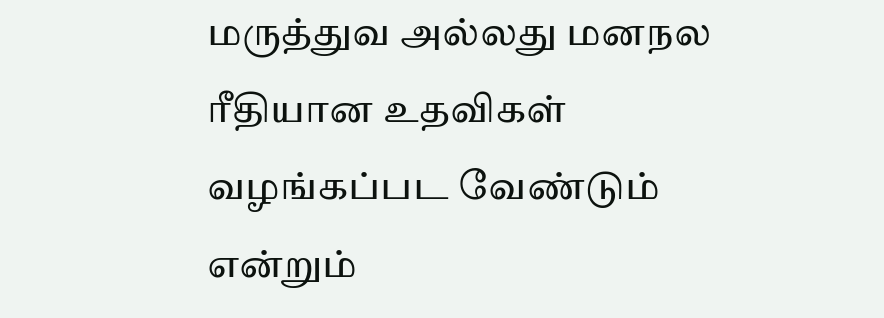மருத்துவ அல்லது மனநல ரீதியான உதவிகள் வழங்கப்பட வேண்டும் என்றும்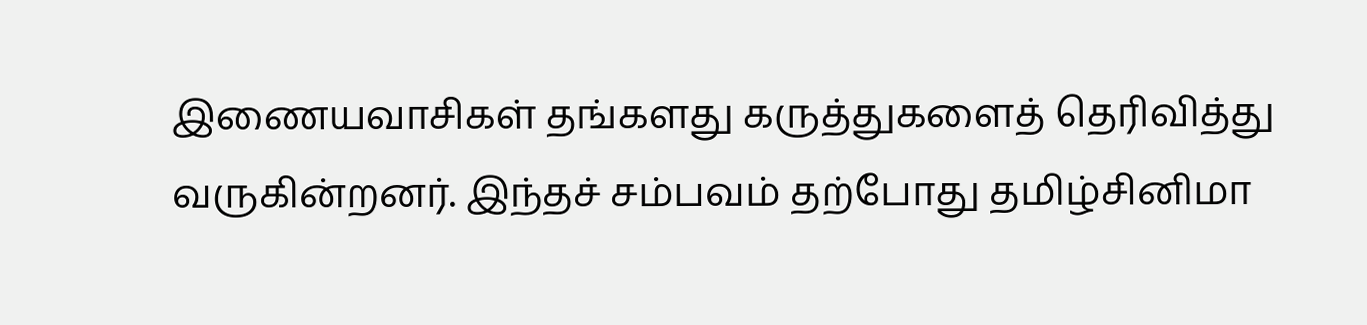இணையவாசிகள் தங்களது கருத்துகளைத் தெரிவித்து வருகின்றனர். இந்தச் சம்பவம் தற்போது தமிழ்சினிமா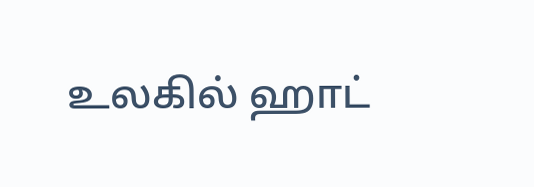உலகில் ஹாட்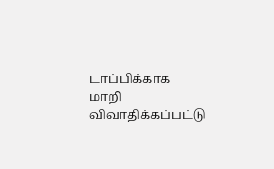டாப்பிக்காக மாறி விவாதிக்கப்பட்டு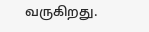வருகிறது.